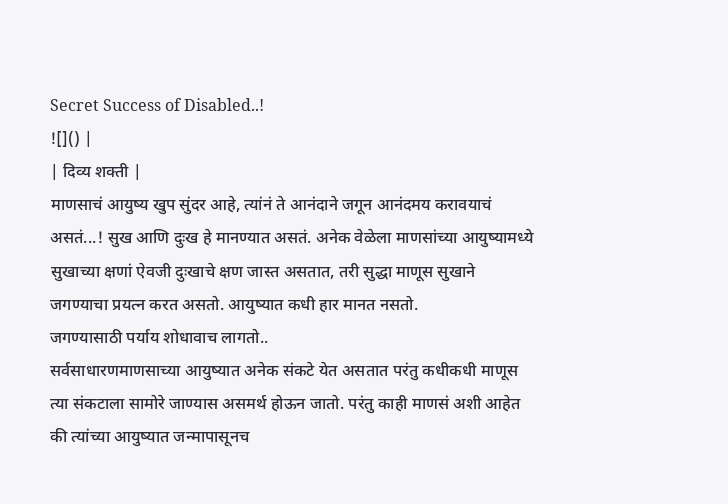Secret Success of Disabled..!
![]() |
| दिव्य शक्ती |
माणसाचं आयुष्य खुप सुंदर आहे, त्यांनं ते आनंदाने जगून आनंदमय करावयाचं असतं...! सुख आणि दुःख हे मानण्यात असतं. अनेक वेळेला माणसांच्या आयुष्यामध्ये सुखाच्या क्षणां ऐवजी दुःखाचे क्षण जास्त असतात, तरी सुद्धा माणूस सुखाने जगण्याचा प्रयत्न करत असतो. आयुष्यात कधी हार मानत नसतो.
जगण्यासाठी पर्याय शोधावाच लागतो..
सर्वसाधारणमाणसाच्या आयुष्यात अनेक संकटे येत असतात परंतु कधीकधी माणूस त्या संकटाला सामोरे जाण्यास असमर्थ होऊन जातो. परंतु काही माणसं अशी आहेत की त्यांच्या आयुष्यात जन्मापासूनच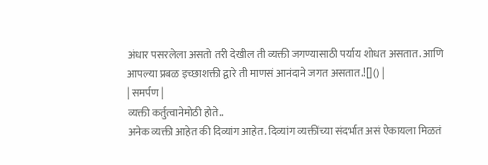अंधार पसरलेला असतो तरी देखील ती व्यक्ती जगण्यासाठी पर्याय शोधत असतात. आणि आपल्या प्रबळ इच्छाशक्ती द्वारे ती माणसं आनंदाने जगत असतात.![]() |
| समर्पण |
व्यक्ती कर्तुत्वानेमोठी होते..
अनेक व्यक्ती आहेत की दिव्यांग आहेत. दिव्यांग व्यक्तींच्या संदर्भात असं ऐकायला मिळतं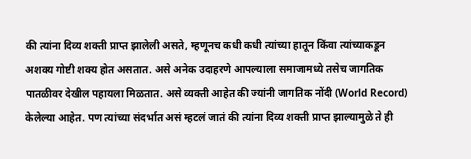की त्यांना दिव्य शक्ती प्राप्त झालेली असते, म्हणूनच कधी कधी त्यांच्या हातून किंवा त्यांच्याकडून अशक्य गोष्टी शक्य होत असतात. असे अनेक उदाहरणे आपल्याला समाजामध्ये तसेच जागतिक पातळीवर देखील पहायला मिळतात. असे व्यक्ती आहेत की ज्यांनी जागतिक नोंदी (World Record) केलेल्या आहेत. पण त्यांच्या संदर्भात असं म्हटलं जातं की त्यांना दिव्य शक्ती प्राप्त झाल्यामुळे ते ही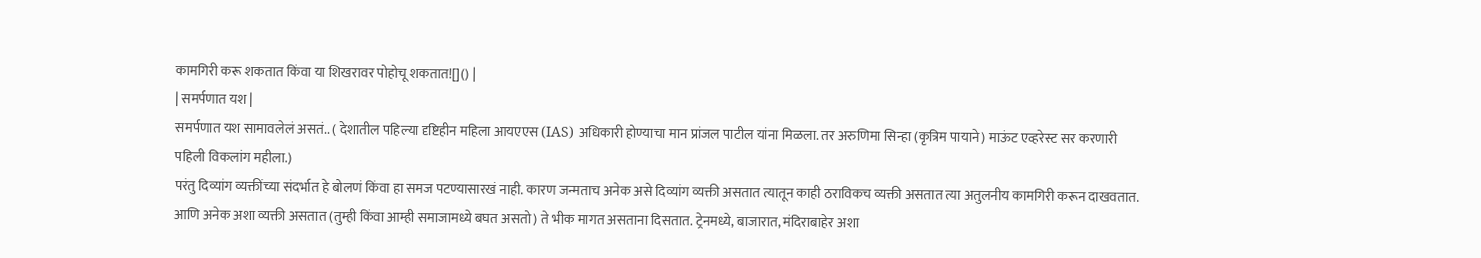कामगिरी करू शकतात किंवा या शिखरावर पोहोचू शकतात![]() |
| समर्पणात यश |
समर्पणात यश सामावलेलं असतं.. ( देशातील पहिल्या दृष्टिहीन महिला आयएएस (IAS) अधिकारी होण्याचा मान प्रांजल पाटील यांना मिळला. तर अरुणिमा सिन्हा (कृत्रिम पायाने) माऊंट एव्हरेस्ट सर करणारी पहिली विकलांग महीला.)
परंतु दिव्यांग व्यक्तींच्या संदर्भात हे बोलणं किंवा हा समज पटण्यासारखं नाही. कारण जन्मताच अनेक असे दिव्यांग व्यक्ती असतात त्यातून काही ठराविकच व्यक्ती असतात त्या अतुलनीय कामगिरी करून दाखवतात. आणि अनेक अशा व्यक्ती असतात (तुम्ही किंवा आम्ही समाजामध्ये बघत असतो) ते भीक मागत असताना दिसतात. ट्रेनमध्ये, बाजारात, मंदिराबाहेर अशा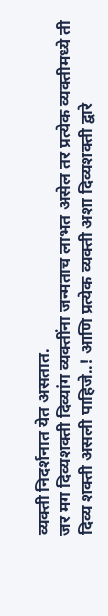व्यक्ती निदर्शनात येत असतात.
जर मग दिव्यशक्ती दिव्यांग व्यक्तींना जन्मताच लाभत असेल तर प्रत्येक व्यक्तीमध्ये ती दिव्य शक्ती असली पाहिजे..! आणि प्रत्येक व्यक्ती अशा दिव्यशक्ती द्वारे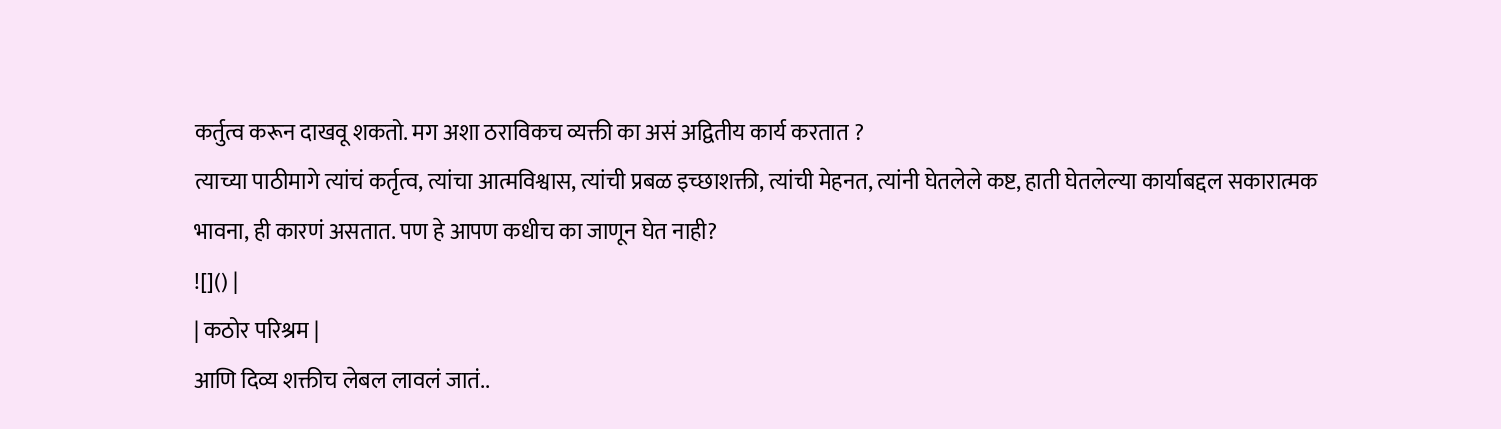कर्तुत्व करून दाखवू शकतो. मग अशा ठराविकच व्यक्ती का असं अद्वितीय कार्य करतात ?
त्याच्या पाठीमागे त्यांचं कर्तृत्व, त्यांचा आत्मविश्वास, त्यांची प्रबळ इच्छाशक्ती, त्यांची मेहनत, त्यांनी घेतलेले कष्ट, हाती घेतलेल्या कार्याबद्दल सकारात्मक भावना, ही कारणं असतात. पण हे आपण कधीच का जाणून घेत नाही?
![]() |
| कठोर परिश्रम |
आणि दिव्य शक्तीच लेबल लावलं जातं..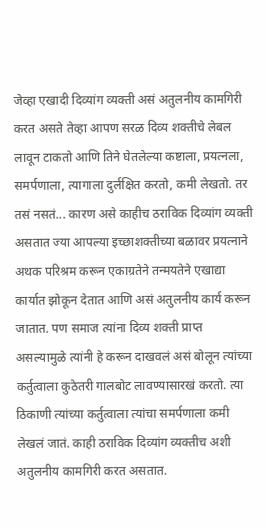जेव्हा एखादी दिव्यांग व्यक्ती असं अतुलनीय कामगिरी करत असते तेव्हा आपण सरळ दिव्य शक्तीचे लेबल लावून टाकतो आणि तिने घेतलेल्या कष्टाला, प्रयत्नला, समर्पणाला, त्यागाला दुर्लक्षित करतो, कमी लेखतो. तर तसं नसतं... कारण असे काहीच ठराविक दिव्यांग व्यक्ती असतात ज्या आपल्या इच्छाशक्तीच्या बळावर प्रयत्नाने अथक परिश्रम करून एकाग्रतेने तन्मयतेने एखाद्या कार्यात झोकून देतात आणि असं अतुलनीय कार्य करून जातात. पण समाज त्यांना दिव्य शक्ती प्राप्त असल्यामुळे त्यांनी हे करून दाखवलं असं बोलून त्यांच्या कर्तुत्वाला कुठेतरी गालबोट लावण्यासारखं करतो. त्या ठिकाणी त्यांच्या कर्तुत्वाला त्यांचा समर्पणाला कमी लेखलं जातं. काही ठराविक दिव्यांग व्यक्तीच अशी अतुलनीय कामगिरी करत असतात.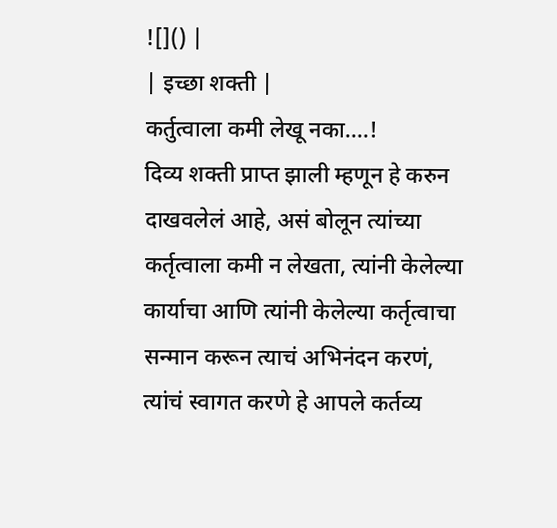![]() |
| इच्छा शक्ती |
कर्तुत्वाला कमी लेखू नका....!
दिव्य शक्ती प्राप्त झाली म्हणून हे करुन दाखवलेलं आहे, असं बोलून त्यांच्या कर्तृत्वाला कमी न लेखता, त्यांनी केलेल्या कार्याचा आणि त्यांनी केलेल्या कर्तृत्वाचा सन्मान करून त्याचं अभिनंदन करणं, त्यांचं स्वागत करणे हे आपले कर्तव्य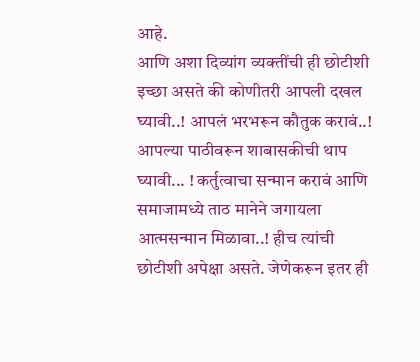आहे.
आणि अशा दिव्यांग व्यक्तींची ही छोटीशी इच्छा असते की कोणीतरी आपली दखल घ्यावी..! आपलं भरभरून कौतुक करावं..! आपल्या पाठीवरून शाबासकीची थाप घ्यावी... ! कर्तुत्वाचा सन्मान करावं आणि समाजामध्ये ताठ मानेने जगायला आत्मसन्मान मिळावा..! हीच त्यांची छोटीशी अपेक्षा असते. जेणेकरून इतर ही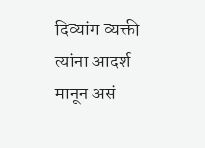दिव्यांग व्यक्ती त्यांना आदर्श मानून असं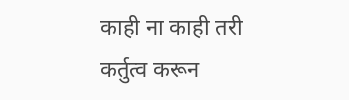काही ना काही तरी कर्तुत्व करून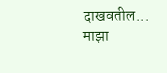दाखवतील...
माझा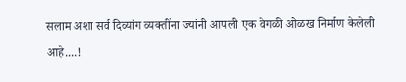सलाम अशा सर्व दिव्यांग व्यक्तींना ज्यांनी आपली एक वेगळी ओळख निर्माण केलेली आहे....!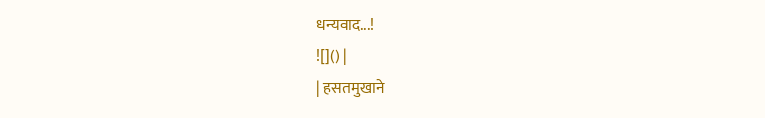धन्यवाद...!
![]() |
| हसतमुखाने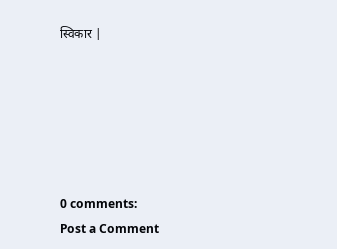स्विकार |






0 comments:
Post a Comment